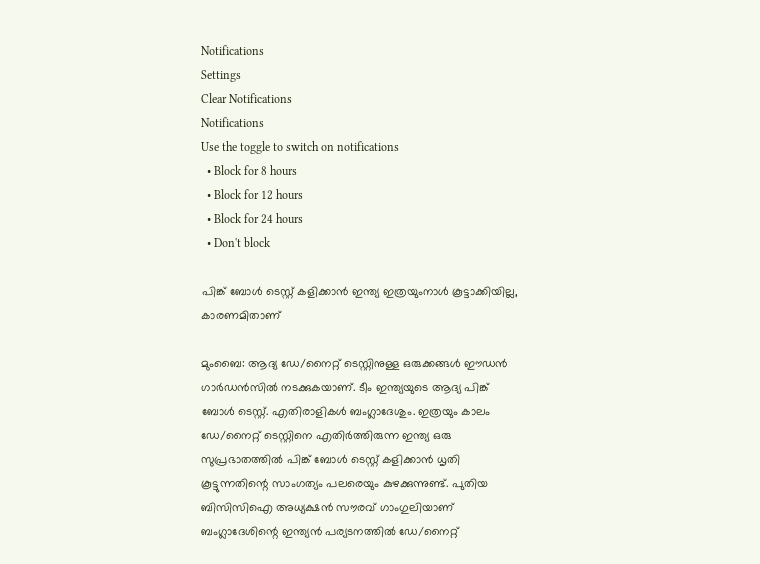Notifications
Settings
Clear Notifications
Notifications
Use the toggle to switch on notifications
  • Block for 8 hours
  • Block for 12 hours
  • Block for 24 hours
  • Don't block

പിങ്ക് ബോള്‍ ടെസ്റ്റ് കളിക്കാന്‍ ഇന്ത്യ ഇത്രയുംനാള്‍ കൂട്ടാക്കിയില്ല, കാരണമിതാണ്

മുംബൈ: ആദ്യ ഡേ/നൈറ്റ് ടെസ്റ്റിനുള്ള ഒരുക്കങ്ങള്‍ ഈഡന്‍ ഗാര്‍ഡന്‍സില്‍ നടക്കുകയാണ്. ടീം ഇന്ത്യയുടെ ആദ്യ പിങ്ക് ബോള്‍ ടെസ്റ്റ്. എതിരാളികള്‍ ബംഗ്ലാദേശും. ഇത്രയും കാലം ഡേ/നൈറ്റ് ടെസ്റ്റിനെ എതിര്‍ത്തിരുന്ന ഇന്ത്യ ഒരു സുപ്രഭാതത്തില്‍ പിങ്ക് ബോള്‍ ടെസ്റ്റ് കളിക്കാന്‍ ധൃതി കൂട്ടുന്നതിന്റെ സാംഗത്യം പലരെയും കുഴക്കുന്നുണ്ട്. പുതിയ ബിസിസിഐ അധ്യക്ഷന്‍ സൗരവ് ഗാംഗുലിയാണ് ബംഗ്ലാദേശിന്റെ ഇന്ത്യന്‍ പര്യടനത്തില്‍ ഡേ/നൈറ്റ്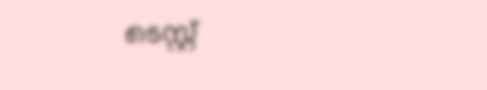ടെസ്റ്റ്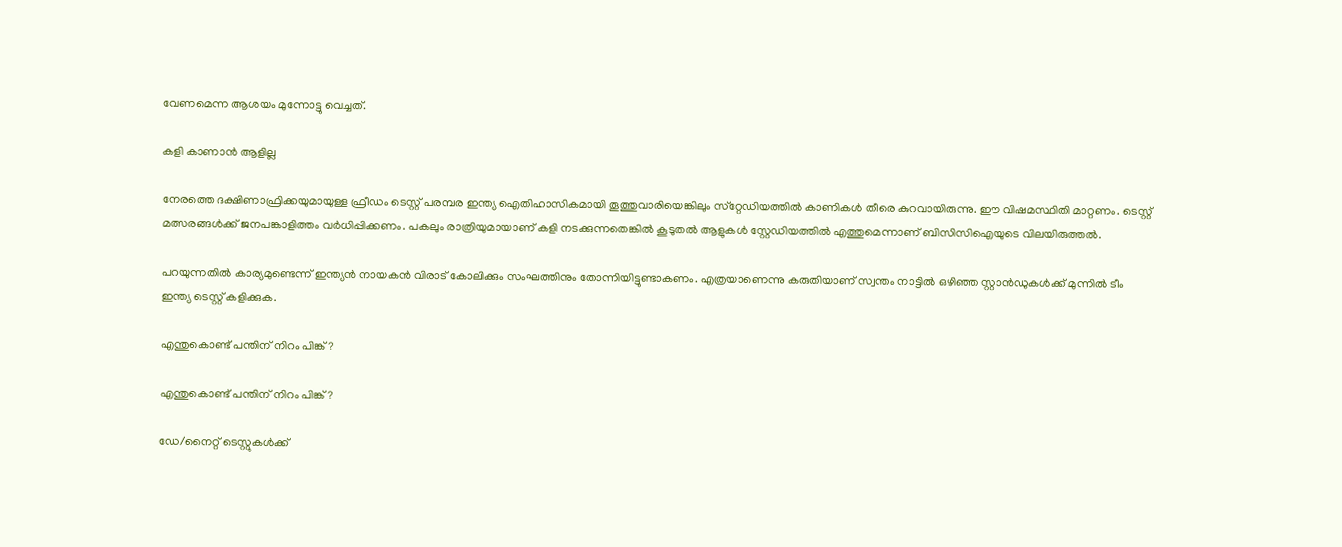വേണമെന്ന ആശയം മുന്നോട്ടു വെച്ചത്.

കളി കാണാൻ ആളില്ല

നേരത്തെ ദക്ഷിണാഫ്രിക്കയുമായുള്ള ഫ്രീഡം ടെസ്റ്റ് പരമ്പര ഇന്ത്യ ഐതിഹാസികമായി തൂത്തുവാരിയെങ്കിലും സ്‌റ്റേഡിയത്തില്‍ കാണികള്‍ തീരെ കുറവായിരുന്നു. ഈ വിഷമസ്ഥിതി മാറ്റണം. ടെസ്റ്റ് മത്സരങ്ങള്‍ക്ക് ജനപങ്കാളിത്തം വര്‍ധിപ്പിക്കണം. പകലും രാത്രിയുമായാണ് കളി നടക്കുന്നതെങ്കില്‍ കൂടുതല്‍ ആളുകള്‍ സ്റ്റേഡിയത്തില്‍ എത്തുമെന്നാണ് ബിസിസിഐയുടെ വിലയിരുത്തല്‍.

പറയുന്നതില്‍ കാര്യമുണ്ടെന്ന് ഇന്ത്യന്‍ നായകന്‍ വിരാട് കോലിക്കും സംഘത്തിനും തോന്നിയിട്ടുണ്ടാകണം. എത്രയാണെന്നു കരുതിയാണ് സ്വന്തം നാട്ടില്‍ ഒഴിഞ്ഞ സ്റ്റാന്‍ഡുകള്‍ക്ക് മുന്നില്‍ ടീം ഇന്ത്യ ടെസ്റ്റ് കളിക്കുക.

എന്തുകൊണ്ട് പന്തിന് നിറം പിങ്ക്?

എന്തുകൊണ്ട് പന്തിന് നിറം പിങ്ക്?

ഡേ/നൈറ്റ് ടെസ്റ്റുകള്‍ക്ക്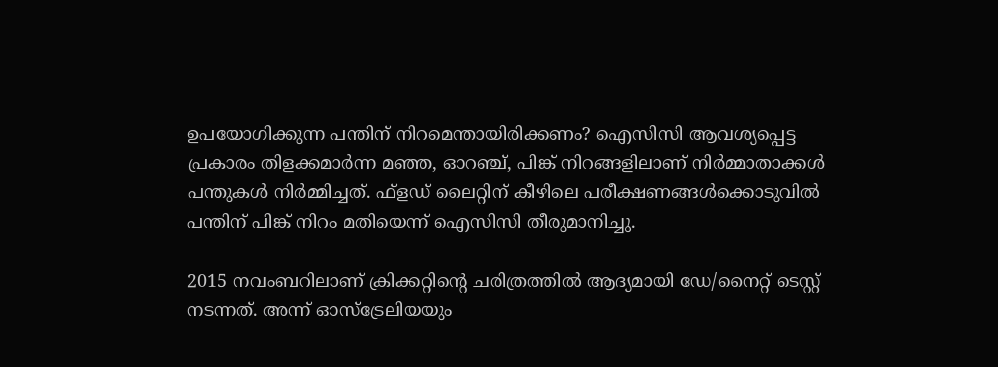ഉപയോഗിക്കുന്ന പന്തിന് നിറമെന്തായിരിക്കണം? ഐസിസി ആവശ്യപ്പെട്ട പ്രകാരം തിളക്കമാര്‍ന്ന മഞ്ഞ, ഓറഞ്ച്, പിങ്ക് നിറങ്ങളിലാണ് നിര്‍മ്മാതാക്കള്‍ പന്തുകള്‍ നിര്‍മ്മിച്ചത്. ഫ്‌ളഡ് ലൈറ്റിന് കീഴിലെ പരീക്ഷണങ്ങള്‍ക്കൊടുവില്‍ പന്തിന് പിങ്ക് നിറം മതിയെന്ന് ഐസിസി തീരുമാനിച്ചു.

2015 നവംബറിലാണ് ക്രിക്കറ്റിന്റെ ചരിത്രത്തില്‍ ആദ്യമായി ഡേ/നൈറ്റ് ടെസ്റ്റ് നടന്നത്. അന്ന് ഓസ്‌ട്രേലിയയും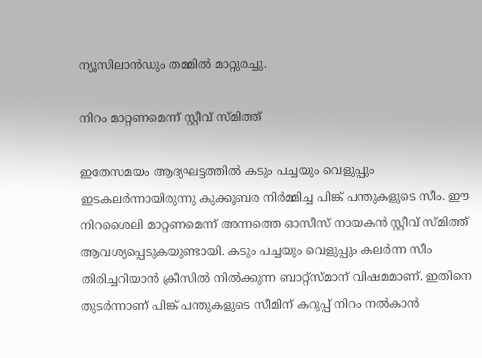ന്യൂസിലാന്‍ഡും തമ്മില്‍ മാറ്റുരച്ചു.

നിറം മാറ്റണമെന്ന് സ്റ്റീവ് സ്മിത്ത്

ഇതേസമയം ആദ്യഘട്ടത്തില്‍ കടും പച്ചയും വെളുപ്പും ഇടകലര്‍ന്നായിരുന്നു കുക്കൂബര നിര്‍മ്മിച്ച പിങ്ക് പന്തുകളുടെ സീം. ഈ നിറശൈലി മാറ്റണമെന്ന് അന്നത്തെ ഓസീസ് നായകന്‍ സ്റ്റീവ് സ്മിത്ത് ആവശ്യപ്പെടുകയുണ്ടായി. കടും പച്ചയും വെളുപ്പും കലര്‍ന്ന സീം തിരിച്ചറിയാന്‍ ക്രീസില്‍ നില്‍ക്കുന്ന ബാറ്റ്‌സ്മാന് വിഷമമാണ്. ഇതിനെ തുടര്‍ന്നാണ് പിങ്ക് പന്തുകളുടെ സീമിന് കറുപ്പ് നിറം നല്‍കാന്‍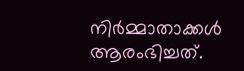നിര്‍മ്മാതാക്കള്‍ ആരംഭിച്ചത്.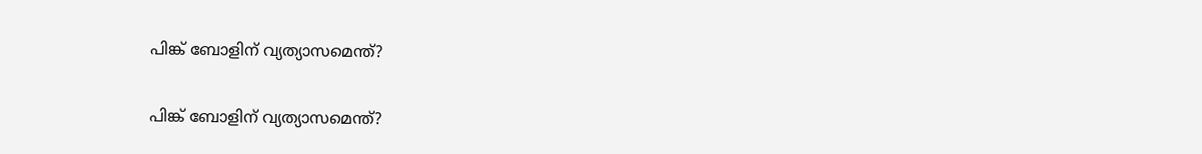പിങ്ക് ബോളിന് വ്യത്യാസമെന്ത്?

പിങ്ക് ബോളിന് വ്യത്യാസമെന്ത്?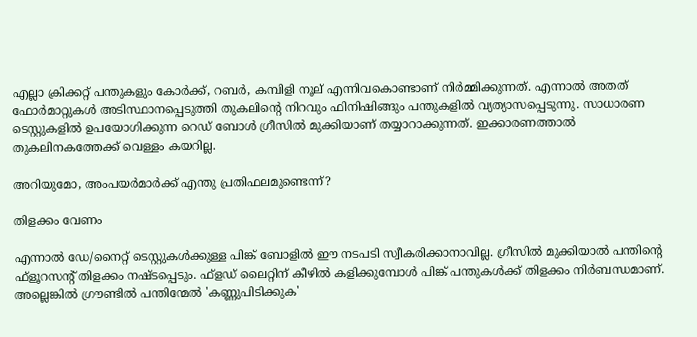എല്ലാ ക്രിക്കറ്റ് പന്തുകളും കോര്‍ക്ക്, റബര്‍, കമ്പിളി നൂല് എന്നിവകൊണ്ടാണ് നിര്‍മ്മിക്കുന്നത്. എന്നാല്‍ അതത് ഫോര്‍മാറ്റുകള്‍ അടിസ്ഥാനപ്പെടുത്തി തുകലിന്റെ നിറവും ഫിനിഷിങ്ങും പന്തുകളില്‍ വ്യത്യാസപ്പെടുന്നു. സാധാരണ ടെസ്റ്റുകളില്‍ ഉപയോഗിക്കുന്ന റെഡ് ബോള്‍ ഗ്രീസില്‍ മുക്കിയാണ് തയ്യാറാക്കുന്നത്. ഇക്കാരണത്താല്‍ തുകലിനകത്തേക്ക് വെള്ളം കയറില്ല.

അറിയുമോ, അംപയര്‍മാര്‍ക്ക് എന്തു പ്രതിഫലമുണ്ടെന്ന്?

തിളക്കം വേണം

എന്നാല്‍ ഡേ/നൈറ്റ് ടെസ്റ്റുകള്‍ക്കുള്ള പിങ്ക് ബോളില്‍ ഈ നടപടി സ്വീകരിക്കാനാവില്ല. ഗ്രീസില്‍ മുക്കിയാല്‍ പന്തിന്റെ ഫ്‌ളൂറസന്റ് തിളക്കം നഷ്ടപ്പെടും. ഫ്‌ളഡ് ലൈറ്റിന് കീഴില്‍ കളിക്കുമ്പോള്‍ പിങ്ക് പന്തുകള്‍ക്ക് തിളക്കം നിര്‍ബന്ധമാണ്. അല്ലെങ്കില്‍ ഗ്രൗണ്ടില്‍ പന്തിന്മേല്‍ 'കണ്ണുപിടിക്കുക'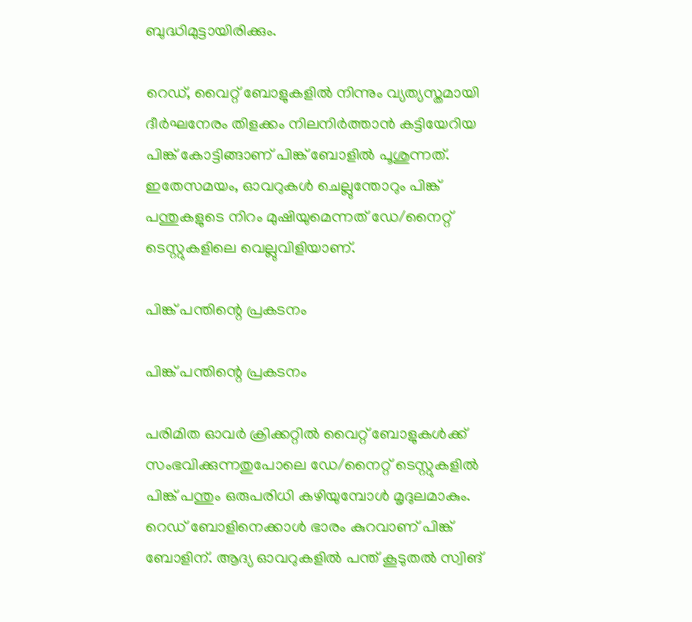ബുദ്ധിമുട്ടായിരിക്കും.

റെഡ്, വൈറ്റ് ബോളുകളില്‍ നിന്നും വ്യത്യസ്തമായി ദീര്‍ഘനേരം തിളക്കം നിലനിര്‍ത്താന്‍ കട്ടിയേറിയ പിങ്ക് കോട്ടിങ്ങാണ് പിങ്ക് ബോളില്‍ പൂശുന്നത്. ഇതേസമയം, ഓവറുകള്‍ ചെല്ലുന്തോറും പിങ്ക് പന്തുകളുടെ നിറം മുഷിയുമെന്നത് ഡേ/നൈറ്റ് ടെസ്റ്റുകളിലെ വെല്ലുവിളിയാണ്.

പിങ്ക് പന്തിന്റെ പ്രകടനം

പിങ്ക് പന്തിന്റെ പ്രകടനം

പരിമിത ഓവര്‍ ക്രിക്കറ്റില്‍ വൈറ്റ് ബോളുകള്‍ക്ക് സംഭവിക്കുന്നതുപോലെ ഡേ/നൈറ്റ് ടെസ്റ്റുകളില്‍ പിങ്ക് പന്തും ഒരുപരിധി കഴിയുമ്പോള്‍ മൃദുലമാകും. റെഡ് ബോളിനെക്കാള്‍ ഭാരം കുറവാണ് പിങ്ക് ബോളിന്. ആദ്യ ഓവറുകളില്‍ പന്ത് കൂടുതല്‍ സ്വിങ്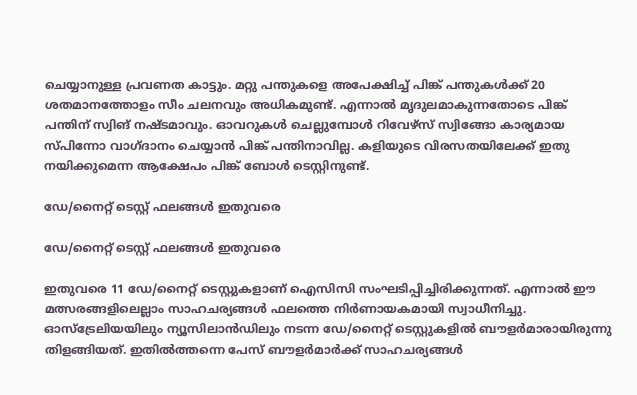ചെയ്യാനുള്ള പ്രവണത കാട്ടും. മറ്റു പന്തുകളെ അപേക്ഷിച്ച് പിങ്ക് പന്തുകള്‍ക്ക് 20 ശതമാനത്തോളം സീം ചലനവും അധികമുണ്ട്. എന്നാല്‍ മൃദുലമാകുന്നതോടെ പിങ്ക് പന്തിന് സ്വിങ് നഷ്ടമാവും. ഓവറുകള്‍ ചെല്ലുമ്പോള്‍ റിവേഴ്‌സ് സ്വിങ്ങോ കാര്യമായ സ്പിന്നോ വാഗ്ദാനം ചെയ്യാന്‍ പിങ്ക് പന്തിനാവില്ല. കളിയുടെ വിരസതയിലേക്ക് ഇതു നയിക്കുമെന്ന ആക്ഷേപം പിങ്ക് ബോള്‍ ടെസ്റ്റിനുണ്ട്.

ഡേ/നൈറ്റ് ടെസ്റ്റ് ഫലങ്ങള്‍ ഇതുവരെ

ഡേ/നൈറ്റ് ടെസ്റ്റ് ഫലങ്ങള്‍ ഇതുവരെ

ഇതുവരെ 11 ഡേ/നൈറ്റ് ടെസ്റ്റുകളാണ് ഐസിസി സംഘടിപ്പിച്ചിരിക്കുന്നത്. എന്നാല്‍ ഈ മത്സരങ്ങളിലെല്ലാം സാഹചര്യങ്ങള്‍ ഫലത്തെ നിര്‍ണായകമായി സ്വാധീനിച്ചു. ഓസ്‌ട്രേലിയയിലും ന്യൂസിലാന്‍ഡിലും നടന്ന ഡേ/നൈറ്റ് ടെസ്റ്റുകളില്‍ ബൗളര്‍മാരായിരുന്നു തിളങ്ങിയത്. ഇതില്‍ത്തന്നെ പേസ് ബൗളര്‍മാര്‍ക്ക് സാഹചര്യങ്ങള്‍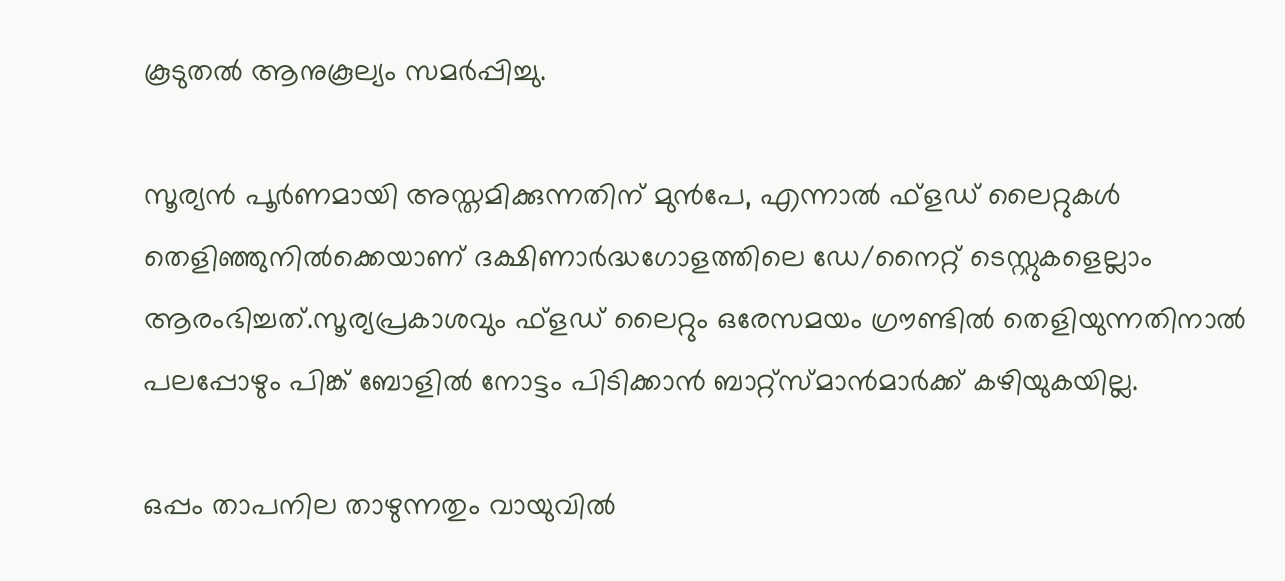കൂടുതല്‍ ആനുകൂല്യം സമര്‍പ്പിച്ചു.

സൂര്യന്‍ പൂര്‍ണമായി അസ്തമിക്കുന്നതിന് മുന്‍പേ, എന്നാല്‍ ഫ്‌ളഡ് ലൈറ്റുകള്‍ തെളിഞ്ഞുനില്‍ക്കെയാണ് ദക്ഷിണാര്‍ദ്ധഗോളത്തിലെ ഡേ/നൈറ്റ് ടെസ്റ്റുകളെല്ലാം ആരംഭിച്ചത്.സൂര്യപ്രകാശവും ഫ്‌ളഡ് ലൈറ്റും ഒരേസമയം ഗ്രൗണ്ടില്‍ തെളിയുന്നതിനാല്‍ പലപ്പോഴും പിങ്ക് ബോളില്‍ നോട്ടം പിടിക്കാന്‍ ബാറ്റ്‌സ്മാന്‍മാര്‍ക്ക് കഴിയുകയില്ല.

ഒപ്പം താപനില താഴുന്നതും വായുവില്‍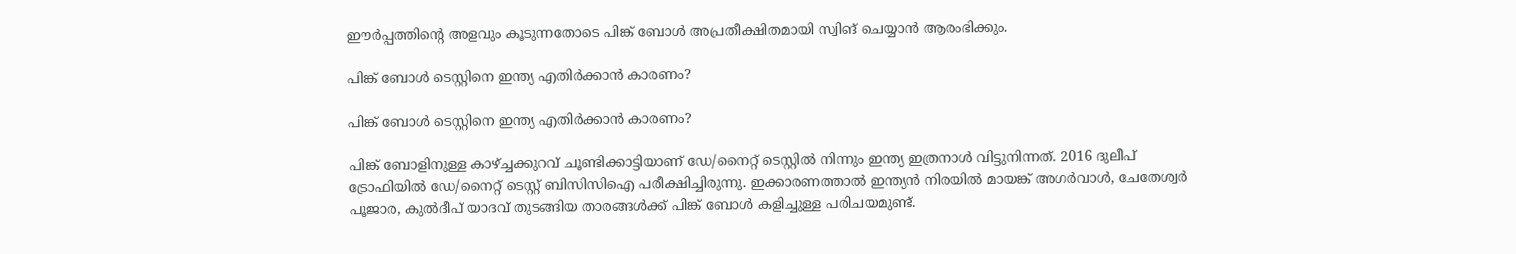ഈര്‍പ്പത്തിന്റെ അളവും കൂടുന്നതോടെ പിങ്ക് ബോള്‍ അപ്രതീക്ഷിതമായി സ്വിങ് ചെയ്യാന്‍ ആരംഭിക്കും.

പിങ്ക് ബോള്‍ ടെസ്റ്റിനെ ഇന്ത്യ എതിർക്കാൻ കാരണം?

പിങ്ക് ബോള്‍ ടെസ്റ്റിനെ ഇന്ത്യ എതിർക്കാൻ കാരണം?

പിങ്ക് ബോളിനുള്ള കാഴ്ച്ചക്കുറവ് ചൂണ്ടിക്കാട്ടിയാണ് ഡേ/നൈറ്റ് ടെസ്റ്റില്‍ നിന്നും ഇന്ത്യ ഇത്രനാള്‍ വിട്ടുനിന്നത്. 2016 ദുലീപ് ട്രോഫിയില്‍ ഡേ/നൈറ്റ് ടെസ്റ്റ് ബിസിസിഐ പരീക്ഷിച്ചിരുന്നു. ഇക്കാരണത്താല്‍ ഇന്ത്യന്‍ നിരയില്‍ മായങ്ക് അഗര്‍വാള്‍, ചേതേശ്വര്‍ പൂജാര, കുല്‍ദീപ് യാദവ് തുടങ്ങിയ താരങ്ങള്‍ക്ക് പിങ്ക് ബോള്‍ കളിച്ചുള്ള പരിചയമുണ്ട്.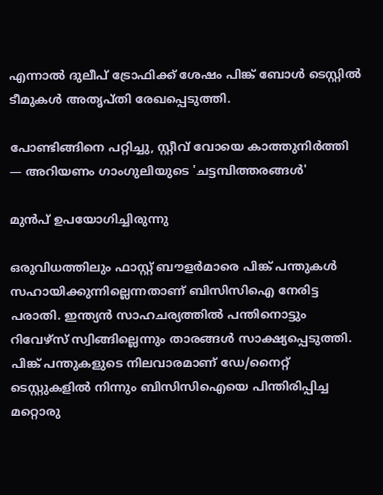എന്നാല്‍ ദുലീപ് ട്രോഫിക്ക് ശേഷം പിങ്ക് ബോള്‍ ടെസ്റ്റില്‍ ടീമുകള്‍ അതൃപ്തി രേഖപ്പെടുത്തി.

പോണ്ടിങ്ങിനെ പറ്റിച്ചു, സ്റ്റീവ് വോയെ കാത്തുനിര്‍ത്തി — അറിയണം ഗാംഗുലിയുടെ 'ചട്ടമ്പിത്തരങ്ങള്‍'

മുൻപ് ഉപയോഗിച്ചിരുന്നു

ഒരുവിധത്തിലും ഫാസ്റ്റ് ബൗളര്‍മാരെ പിങ്ക് പന്തുകള്‍ സഹായിക്കുന്നില്ലെന്നതാണ് ബിസിസിഐ നേരിട്ട പരാതി. ഇന്ത്യന്‍ സാഹചര്യത്തില്‍ പന്തിനൊട്ടും റിവേഴ്‌സ് സ്വിങ്ങില്ലെന്നും താരങ്ങള്‍ സാക്ഷ്യപ്പെടുത്തി. പിങ്ക് പന്തുകളുടെ നിലവാരമാണ് ഡേ/നൈറ്റ് ടെസ്റ്റുകളില്‍ നിന്നും ബിസിസിഐയെ പിന്തിരിപ്പിച്ച മറ്റൊരു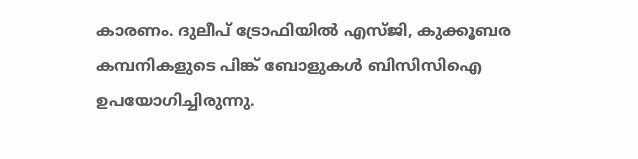കാരണം. ദുലീപ് ട്രോഫിയില്‍ എസ്ജി, കുക്കൂബര കമ്പനികളുടെ പിങ്ക് ബോളുകള്‍ ബിസിസിഐ ഉപയോഗിച്ചിരുന്നു.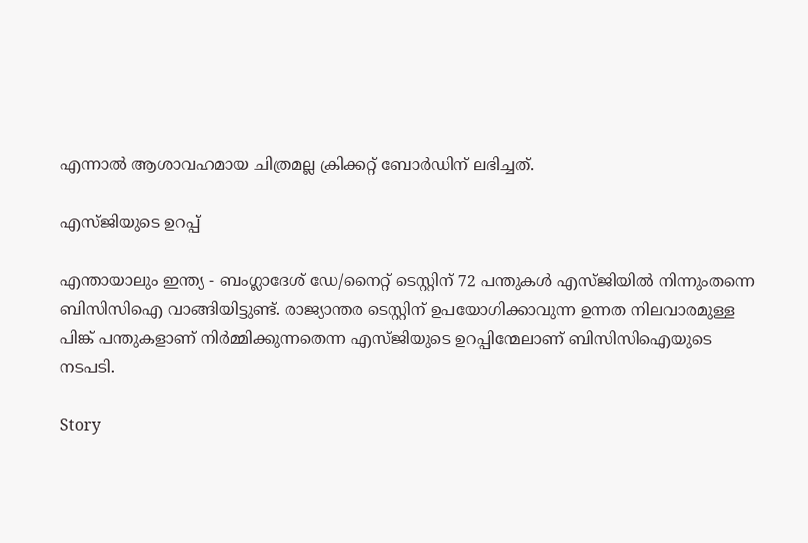എന്നാല്‍ ആശാവഹമായ ചിത്രമല്ല ക്രിക്കറ്റ് ബോര്‍ഡിന് ലഭിച്ചത്.

എസ്ജിയുടെ ഉറപ്പ്

എന്തായാലും ഇന്ത്യ - ബംഗ്ലാദേശ് ഡേ/നൈറ്റ് ടെസ്റ്റിന് 72 പന്തുകള്‍ എസ്ജിയില്‍ നിന്നുംതന്നെ ബിസിസിഐ വാങ്ങിയിട്ടുണ്ട്. രാജ്യാന്തര ടെസ്റ്റിന് ഉപയോഗിക്കാവുന്ന ഉന്നത നിലവാരമുള്ള പിങ്ക് പന്തുകളാണ് നിര്‍മ്മിക്കുന്നതെന്ന എസ്ജിയുടെ ഉറപ്പിന്മേലാണ് ബിസിസിഐയുടെ നടപടി.

Story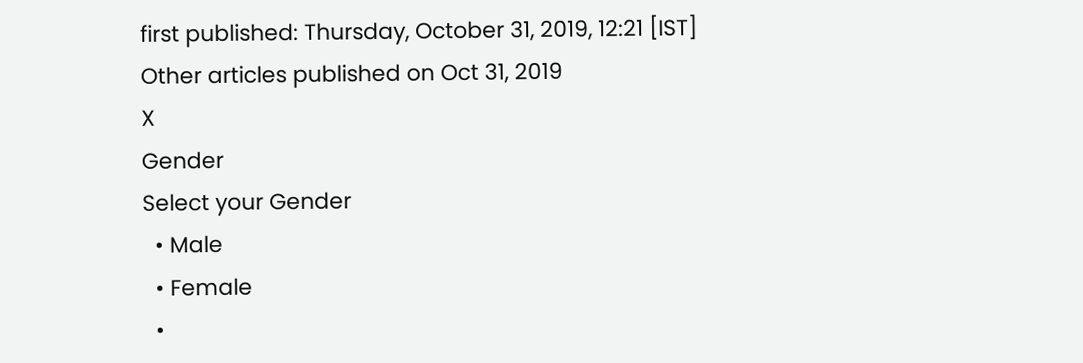first published: Thursday, October 31, 2019, 12:21 [IST]
Other articles published on Oct 31, 2019
X
Gender
Select your Gender
  • Male
  • Female
  •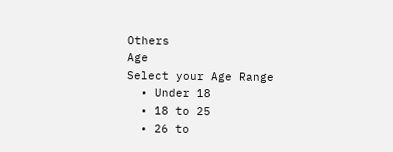Others
Age
Select your Age Range
  • Under 18
  • 18 to 25
  • 26 to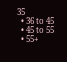35
  • 36 to 45
  • 45 to 55
  • 55+